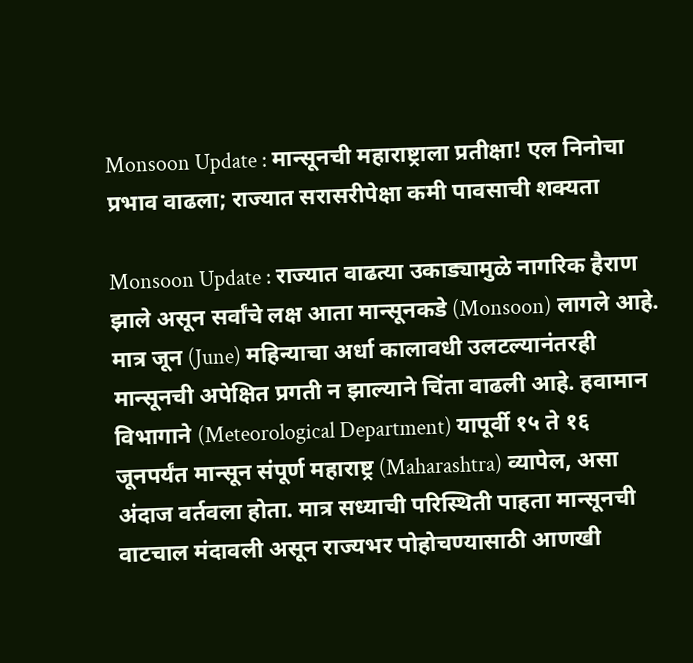Monsoon Update : मान्सूनची महाराष्ट्राला प्रतीक्षा! एल निनोचा प्रभाव वाढला; राज्यात सरासरीपेक्षा कमी पावसाची शक्यता

Monsoon Update : राज्यात वाढत्या उकाड्यामुळे नागरिक हैराण झाले असून सर्वांचे लक्ष आता मान्सूनकडे (Monsoon) लागले आहे. मात्र जून (June) महिन्याचा अर्धा कालावधी उलटल्यानंतरही मान्सूनची अपेक्षित प्रगती न झाल्याने चिंता वाढली आहे. हवामान विभागाने (Meteorological Department) यापूर्वी १५ ते १६ जूनपर्यंत मान्सून संपूर्ण महाराष्ट्र (Maharashtra) व्यापेल, असा अंदाज वर्तवला होता. मात्र सध्याची परिस्थिती पाहता मान्सूनची वाटचाल मंदावली असून राज्यभर पोहोचण्यासाठी आणखी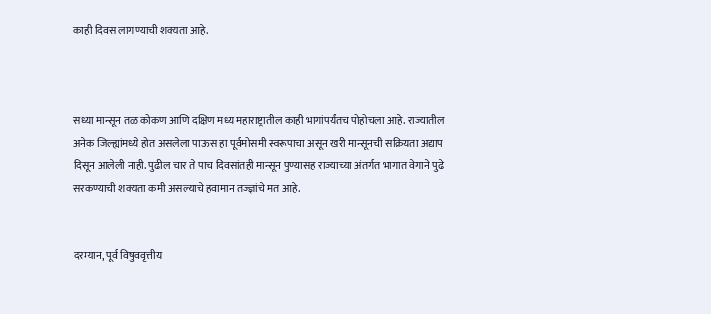काही दिवस लागण्याची शक्यता आहे.



सध्या मान्सून तळ कोकण आणि दक्षिण मध्य महाराष्ट्रातील काही भागांपर्यंतच पोहोचला आहे. राज्यातील अनेक जिल्ह्यांमध्ये होत असलेला पाऊस हा पूर्वमोसमी स्वरूपाचा असून खरी मान्सूनची सक्रियता अद्याप दिसून आलेली नाही. पुढील चार ते पाच दिवसांतही मान्सून पुण्यासह राज्याच्या अंतर्गत भागात वेगाने पुढे सरकण्याची शक्यता कमी असल्याचे हवामान तज्ज्ञांचे मत आहे.


दरम्यान, पूर्व विषुववृत्तीय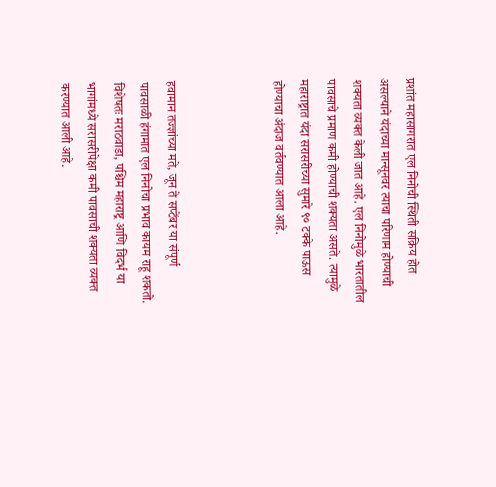प्रशांत महासागरात एल निनोची स्थिती सक्रिय होत असल्याने यंदाच्या मान्सूनवर त्याचा परिणाम होण्याची शक्यता व्यक्त केली जात आहे. एल निनोमुळे भारतातील पावसाचे प्रमाण कमी होण्याची शक्यता असते. त्यामुळे महाराष्ट्रात यंदा सरासरीच्या सुमारे ९० टक्के पाऊस होण्याचा अंदाज वर्तवण्यात आला आहे.



हवामान तज्ज्ञांच्या मते, जून ते सप्टेंबर या संपूर्ण पावसाळी हंगामात एल निनोचा प्रभाव कायम राहू शकतो. विशेषतः मराठवाडा, पश्चिम महाराष्ट्र आणि विदर्भ या भागांमध्ये सरासरीपेक्षा कमी पावसाची शक्यता व्यक्त करण्यात आली आहे.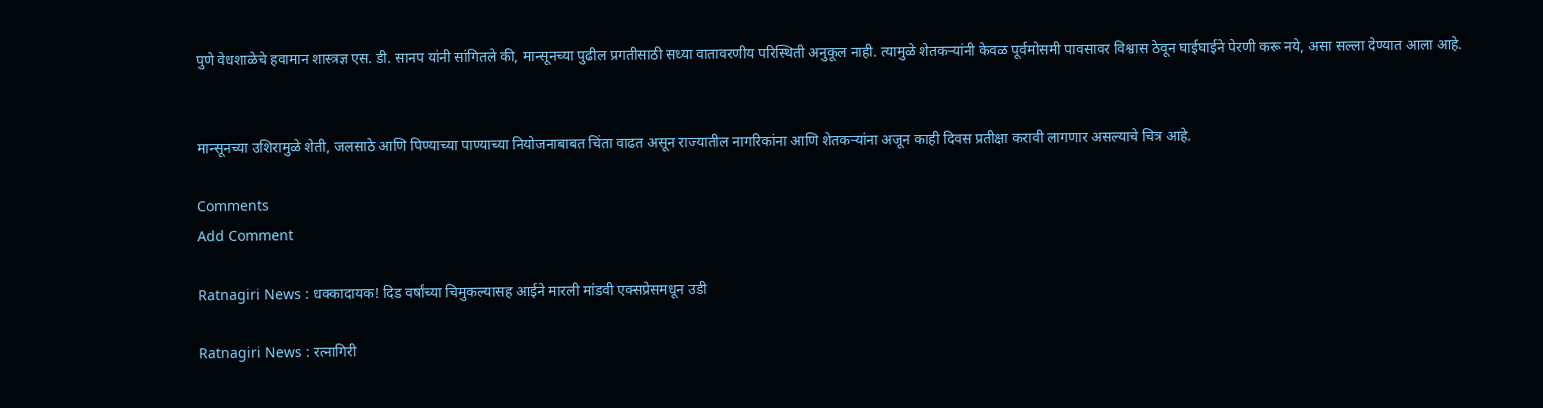पुणे वेधशाळेचे हवामान शास्त्रज्ञ एस. डी. सानप यांनी सांगितले की, मान्सूनच्या पुढील प्रगतीसाठी सध्या वातावरणीय परिस्थिती अनुकूल नाही. त्यामुळे शेतकऱ्यांनी केवळ पूर्वमोसमी पावसावर विश्वास ठेवून घाईघाईने पेरणी करू नये, असा सल्ला देण्यात आला आहे.


मान्सूनच्या उशिरामुळे शेती, जलसाठे आणि पिण्याच्या पाण्याच्या नियोजनाबाबत चिंता वाढत असून राज्यातील नागरिकांना आणि शेतकऱ्यांना अजून काही दिवस प्रतीक्षा करावी लागणार असल्याचे चित्र आहे.

Comments
Add Comment

Ratnagiri News : धक्कादायक! दिड वर्षांच्या चिमुकल्यासह आईने मारली मांडवी एक्सप्रेसमधून उडी

Ratnagiri News : रत्नागिरी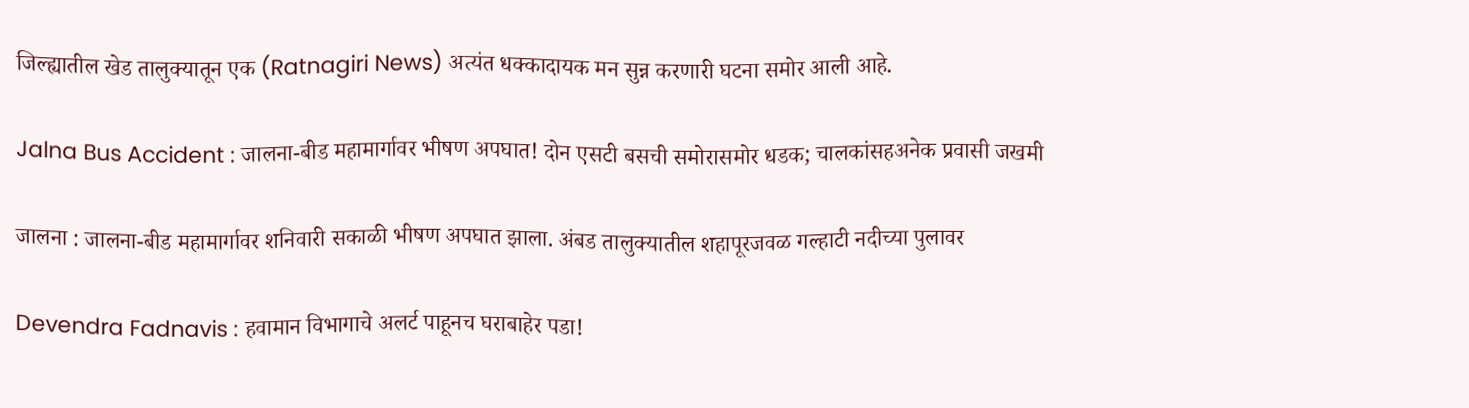जिल्ह्यातील खेड तालुक्यातून एक (Ratnagiri News) अत्यंत धक्कादायक मन सुन्न करणारी घटना समोर आली आहे.

Jalna Bus Accident : जालना-बीड महामार्गावर भीषण अपघात! दोन एसटी बसची समोरासमोर धडक; चालकांसहअनेक प्रवासी जखमी

जालना : जालना-बीड महामार्गावर शनिवारी सकाळी भीषण अपघात झाला. अंबड तालुक्यातील शहापूरजवळ गल्हाटी नदीच्या पुलावर

Devendra Fadnavis : हवामान विभागाचे अलर्ट पाहूनच घराबाहेर पडा!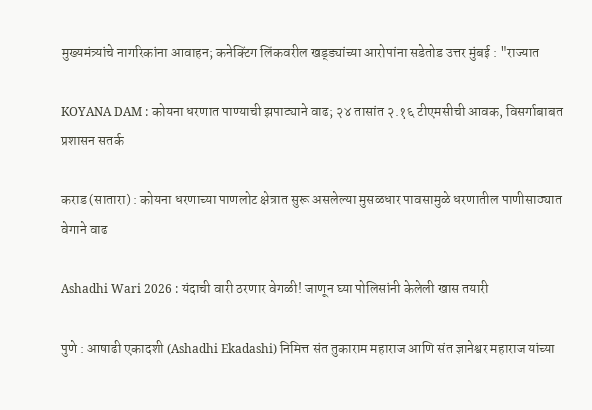मुख्यमंत्र्यांचे नागरिकांना आवाहन; कनेक्टिंग लिंकवरील खड्ड्यांच्या आरोपांना सडेतोड उत्तर मुंबई : "राज्यात

KOYANA DAM : कोयना धरणात पाण्याची झपाट्याने वाढ; २४ तासांत २.१६ टीएमसीची आवक, विसर्गाबाबत प्रशासन सतर्क

कराड (सातारा) : कोयना धरणाच्या पाणलोट क्षेत्रात सुरू असलेल्या मुसळधार पावसामुळे धरणातील पाणीसाठ्यात वेगाने वाढ

Ashadhi Wari 2026 : यंदाची वारी ठरणार वेगळी! जाणून घ्या पोलिसांनी केलेली खास तयारी

पुणे : आषाढी एकादशी (Ashadhi Ekadashi) निमित्त संत तुकाराम महाराज आणि संत ज्ञानेश्वर महाराज यांच्या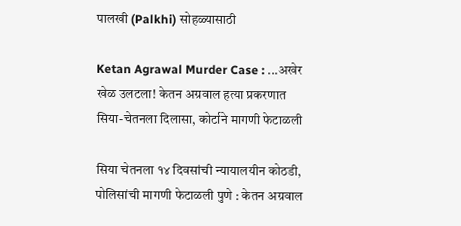पालखी (Palkhi) सोहळ्यासाठी

Ketan Agrawal Murder Case : ...अखेर खेळ उलटला! केतन अग्रवाल हत्या प्रकरणात सिया-चेतनला दिलासा, कोर्टाने मागणी फेटाळली

सिया चेतनला १४ दिवसांची न्यायालयीन कोठडी, पोलिसांची मागणी फेटाळली पुणे : केतन अग्रवाल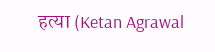हत्या (Ketan Agrawal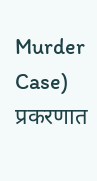Murder Case) प्रकरणात